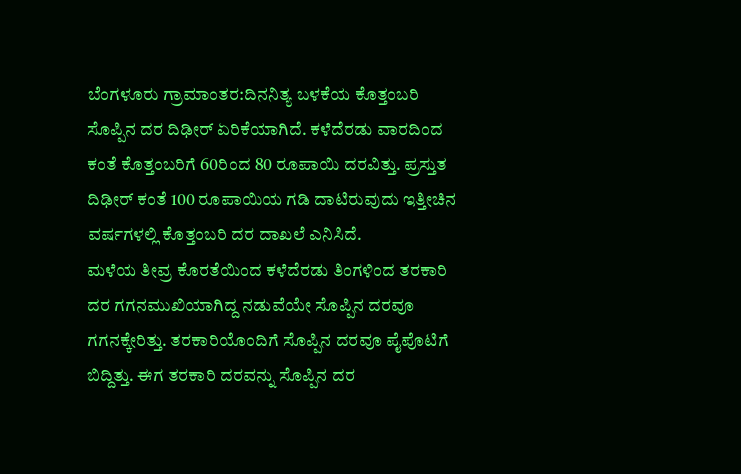ಬೆಂಗಳೂರು ಗ್ರಾಮಾಂತರ:ದಿನನಿತ್ಯ ಬಳಕೆಯ ಕೊತ್ತಂಬರಿ ಸೊಪ್ಪಿನ ದರ ದಿಢೀರ್ ಏರಿಕೆಯಾಗಿದೆ. ಕಳೆದೆರಡು ವಾರದಿಂದ ಕಂತೆ ಕೊತ್ತಂಬರಿಗೆ 60ರಿಂದ 80 ರೂಪಾಯಿ ದರವಿತ್ತು. ಪ್ರಸ್ತುತ ದಿಢೀರ್ ಕಂತೆ 100 ರೂಪಾಯಿಯ ಗಡಿ ದಾಟಿರುವುದು ಇತ್ತೀಚಿನ ವರ್ಷಗಳಲ್ಲಿ ಕೊತ್ತಂಬರಿ ದರ ದಾಖಲೆ ಎನಿಸಿದೆ.
ಮಳೆಯ ತೀವ್ರ ಕೊರತೆಯಿಂದ ಕಳೆದೆರಡು ತಿಂಗಳಿಂದ ತರಕಾರಿ ದರ ಗಗನಮುಖಿಯಾಗಿದ್ದ ನಡುವೆಯೇ ಸೊಪ್ಪಿನ ದರವೂ ಗಗನಕ್ಕೇರಿತ್ತು. ತರಕಾರಿಯೊಂದಿಗೆ ಸೊಪ್ಪಿನ ದರವೂ ಪೈಪೊಟಿಗೆ ಬಿದ್ದಿತ್ತು. ಈಗ ತರಕಾರಿ ದರವನ್ನು ಸೊಪ್ಪಿನ ದರ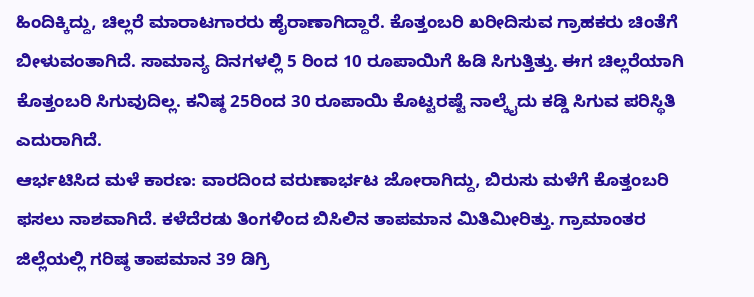ಹಿಂದಿಕ್ಕಿದ್ದು, ಚಿಲ್ಲರೆ ಮಾರಾಟಗಾರರು ಹೈರಾಣಾಗಿದ್ದಾರೆ. ಕೊತ್ತಂಬರಿ ಖರೀದಿಸುವ ಗ್ರಾಹಕರು ಚಿಂತೆಗೆ ಬೀಳುವಂತಾಗಿದೆ. ಸಾಮಾನ್ಯ ದಿನಗಳಲ್ಲಿ 5 ರಿಂದ 10 ರೂಪಾಯಿಗೆ ಹಿಡಿ ಸಿಗುತ್ತಿತ್ತು. ಈಗ ಚಿಲ್ಲರೆಯಾಗಿ ಕೊತ್ತಂಬರಿ ಸಿಗುವುದಿಲ್ಲ. ಕನಿಷ್ಠ 25ರಿಂದ 30 ರೂಪಾಯಿ ಕೊಟ್ಟರಷ್ಟೆ ನಾಲ್ಕೈದು ಕಡ್ಡಿ ಸಿಗುವ ಪರಿಸ್ಥಿತಿ ಎದುರಾಗಿದೆ.
ಆರ್ಭಟಿಸಿದ ಮಳೆ ಕಾರಣ: ವಾರದಿಂದ ವರುಣಾರ್ಭಟ ಜೋರಾಗಿದ್ದು, ಬಿರುಸು ಮಳೆಗೆ ಕೊತ್ತಂಬರಿ ಫಸಲು ನಾಶವಾಗಿದೆ. ಕಳೆದೆರಡು ತಿಂಗಳಿಂದ ಬಿಸಿಲಿನ ತಾಪಮಾನ ಮಿತಿಮೀರಿತ್ತು. ಗ್ರಾಮಾಂತರ ಜಿಲ್ಲೆಯಲ್ಲಿ ಗರಿಷ್ಠ ತಾಪಮಾನ 39 ಡಿಗ್ರಿ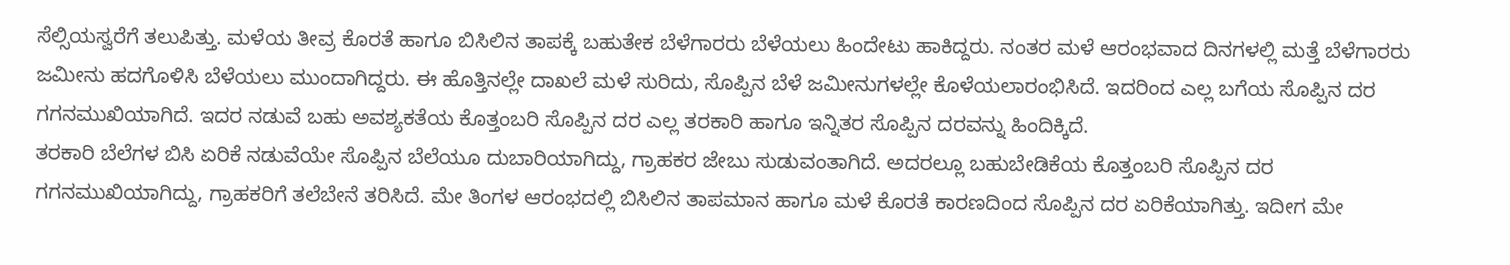ಸೆಲ್ಸಿಯಸ್ವರೆಗೆ ತಲುಪಿತ್ತು. ಮಳೆಯ ತೀವ್ರ ಕೊರತೆ ಹಾಗೂ ಬಿಸಿಲಿನ ತಾಪಕ್ಕೆ ಬಹುತೇಕ ಬೆಳೆಗಾರರು ಬೆಳೆಯಲು ಹಿಂದೇಟು ಹಾಕಿದ್ದರು. ನಂತರ ಮಳೆ ಆರಂಭವಾದ ದಿನಗಳಲ್ಲಿ ಮತ್ತೆ ಬೆಳೆಗಾರರು ಜಮೀನು ಹದಗೊಳಿಸಿ ಬೆಳೆಯಲು ಮುಂದಾಗಿದ್ದರು. ಈ ಹೊತ್ತಿನಲ್ಲೇ ದಾಖಲೆ ಮಳೆ ಸುರಿದು, ಸೊಪ್ಪಿನ ಬೆಳೆ ಜಮೀನುಗಳಲ್ಲೇ ಕೊಳೆಯಲಾರಂಭಿಸಿದೆ. ಇದರಿಂದ ಎಲ್ಲ ಬಗೆಯ ಸೊಪ್ಪಿನ ದರ ಗಗನಮುಖಿಯಾಗಿದೆ. ಇದರ ನಡುವೆ ಬಹು ಅವಶ್ಯಕತೆಯ ಕೊತ್ತಂಬರಿ ಸೊಪ್ಪಿನ ದರ ಎಲ್ಲ ತರಕಾರಿ ಹಾಗೂ ಇನ್ನಿತರ ಸೊಪ್ಪಿನ ದರವನ್ನು ಹಿಂದಿಕ್ಕಿದೆ.
ತರಕಾರಿ ಬೆಲೆಗಳ ಬಿಸಿ ಏರಿಕೆ ನಡುವೆಯೇ ಸೊಪ್ಪಿನ ಬೆಲೆಯೂ ದುಬಾರಿಯಾಗಿದ್ದು, ಗ್ರಾಹಕರ ಜೇಬು ಸುಡುವಂತಾಗಿದೆ. ಅದರಲ್ಲೂ ಬಹುಬೇಡಿಕೆಯ ಕೊತ್ತಂಬರಿ ಸೊಪ್ಪಿನ ದರ ಗಗನಮುಖಿಯಾಗಿದ್ದು, ಗ್ರಾಹಕರಿಗೆ ತಲೆಬೇನೆ ತರಿಸಿದೆ. ಮೇ ತಿಂಗಳ ಆರಂಭದಲ್ಲಿ ಬಿಸಿಲಿನ ತಾಪಮಾನ ಹಾಗೂ ಮಳೆ ಕೊರತೆ ಕಾರಣದಿಂದ ಸೊಪ್ಪಿನ ದರ ಏರಿಕೆಯಾಗಿತ್ತು. ಇದೀಗ ಮೇ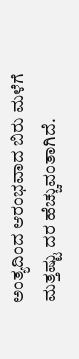ಅಂತ್ಯದಿಂದ ಆರಂಭವಾದ ಬಿರು ಮಳೆಗೆ ಮತ್ತಷ್ಟು ದರ ಹೆಚ್ಚುವಂತಾಗಿದೆ.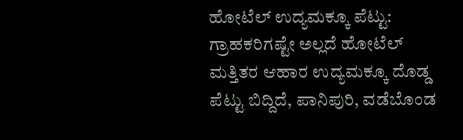ಹೋಟೆಲ್ ಉದ್ಯಮಕ್ಕೂ ಪೆಟ್ಟು: ಗ್ರಾಹಕರಿಗಷ್ಟೇ ಅಲ್ಲದೆ ಹೋಟೆಲ್ ಮತ್ತಿತರ ಆಹಾರ ಉದ್ಯಮಕ್ಕೂ ದೊಡ್ಡ ಪೆಟ್ಟು ಬಿದ್ದಿದೆ, ಪಾನಿಪುರಿ, ವಡೆಬೊಂಡ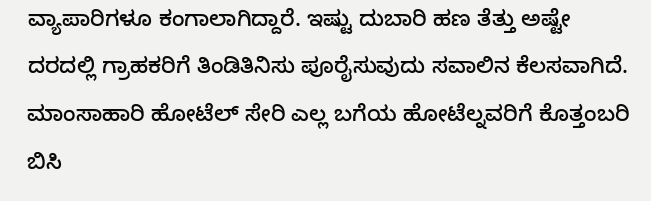ವ್ಯಾಪಾರಿಗಳೂ ಕಂಗಾಲಾಗಿದ್ದಾರೆ. ಇಷ್ಟು ದುಬಾರಿ ಹಣ ತೆತ್ತು ಅಷ್ಟೇ ದರದಲ್ಲಿ ಗ್ರಾಹಕರಿಗೆ ತಿಂಡಿತಿನಿಸು ಪೂರೈಸುವುದು ಸವಾಲಿನ ಕೆಲಸವಾಗಿದೆ. ಮಾಂಸಾಹಾರಿ ಹೋಟೆಲ್ ಸೇರಿ ಎಲ್ಲ ಬಗೆಯ ಹೋಟೆಲ್ನವರಿಗೆ ಕೊತ್ತಂಬರಿ ಬಿಸಿ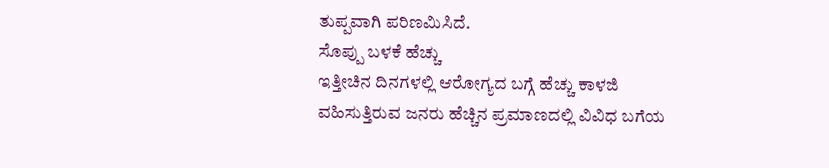ತುಪ್ಪವಾಗಿ ಪರಿಣಮಿಸಿದೆ.
ಸೊಪ್ಪು ಬಳಕೆ ಹೆಚ್ಚು
ಇತ್ತೀಚಿನ ದಿನಗಳಲ್ಲಿ ಆರೋಗ್ಯದ ಬಗ್ಗೆ ಹೆಚ್ಚು ಕಾಳಜಿ ವಹಿಸುತ್ತಿರುವ ಜನರು ಹೆಚ್ಚಿನ ಪ್ರಮಾಣದಲ್ಲಿ ವಿವಿಧ ಬಗೆಯ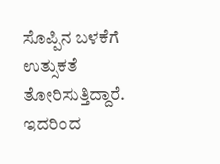ಸೊಪ್ಪಿನ ಬಳಕೆಗೆ ಉತ್ಸುಕತೆ ತೋರಿಸುತ್ತಿದ್ದಾರೆ. ಇದರಿಂದ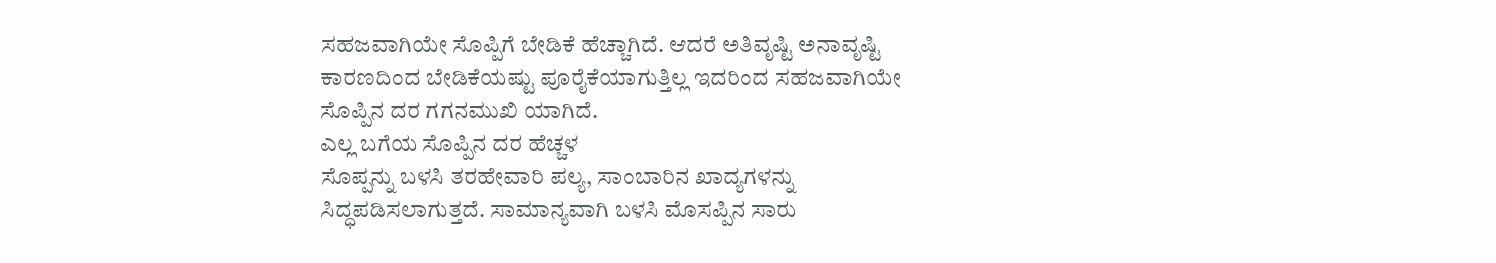ಸಹಜವಾಗಿಯೇ ಸೊಪ್ಪಿಗೆ ಬೇಡಿಕೆ ಹೆಚ್ಚಾಗಿದೆ. ಆದರೆ ಅತಿವೃಷ್ಟಿ ಅನಾವೃಷ್ಟಿ ಕಾರಣದಿಂದ ಬೇಡಿಕೆಯಷ್ಟು ಪೂರೈಕೆಯಾಗುತ್ತಿಲ್ಲ ಇದರಿಂದ ಸಹಜವಾಗಿಯೇ ಸೊಪ್ಪಿನ ದರ ಗಗನಮುಖಿ ಯಾಗಿದೆ.
ಎಲ್ಲ ಬಗೆಯ ಸೊಪ್ಪಿನ ದರ ಹೆಚ್ಚಳ
ಸೊಪ್ಪನ್ನು ಬಳಸಿ ತರಹೇವಾರಿ ಪಲ್ಯ, ಸಾಂಬಾರಿನ ಖಾದ್ಯಗಳನ್ನು ಸಿದ್ಧಪಡಿಸಲಾಗುತ್ತದೆ. ಸಾಮಾನ್ಯವಾಗಿ ಬಳಸಿ ಮೊಸಪ್ಪಿನ ಸಾರು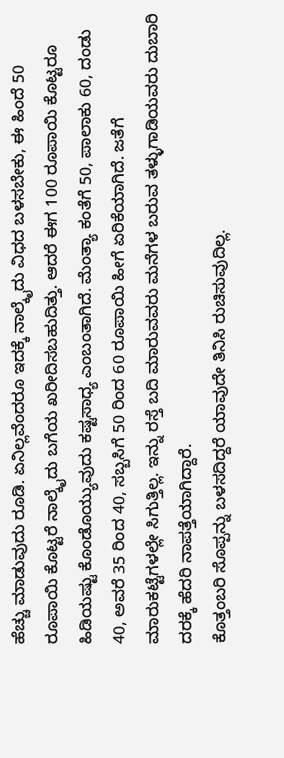ಹೆಚ್ಚು ಮಾಡುವುದು ರೂಡಿ. ಏನಿಲ್ಲವೆಂದರೂ ಇದಕ್ಕೆ ನಾಲ್ಕೈದು ವಿಧದ ಬಳಸಬೇಕು, ಈ ಹಿಂದೆ 50 ರೂಪಾಯಿ ಕೊಟ್ಟರೆ ನಾಲ್ಕೈದು ಬಗೆಯ ಖರೀದಿಸಬಹುದಿತ್ತು. ಆದರೆ ಈಗ 100 ರೂಪಾಯಿ ಕೊಟ್ಟರೂ ಹಿಡಿಯಷ್ಟು ಕೊಂಡೊಯ್ಯುವುದು ಕಷ್ಟಸಾಧ್ಯ ಎಂಬಂತಾಗಿದೆ. ಮೆಂತ್ಯಾ ಕಂತೆಗೆ 50, ಪಾಲಾಕು 60, ದಂಡು 40, ಅವರೆ 35 ರಿಂದ 40, ಸಬ್ಬಸಿಗೆ 50 ರಿಂದ 60 ರೂಪಾಯಿ ಹೀಗೆ ಏರಿಕೆಯಾಗಿದೆ. ಜತೆಗೆ ಮಾರುಕಟ್ಟೆಗಳಲ್ಲೇ ಸಿಗುತ್ತಿಲ್ಲ. ಇನ್ನು ರಸ್ತೆ ಬದಿ ಮಾರುವವರು ಮನೆಗಳ ಬರುವ ತಳ್ಳುಗಾಡಿಯವರು ದುಬಾರಿ ದರಕ್ಕೆ ಹೆದರಿ ನಾಪತ್ತೆಯಾಗಿದ್ದಾರೆ.
ಕೊತ್ತಂಬರಿ ಸೊಪ್ಪನ್ನು ಬಳಸದಿದ್ದರೆ ಯಾವುದೇ ತಿನಿಸಿ ರುಚಿಸುವುದಿಲ್ಲ.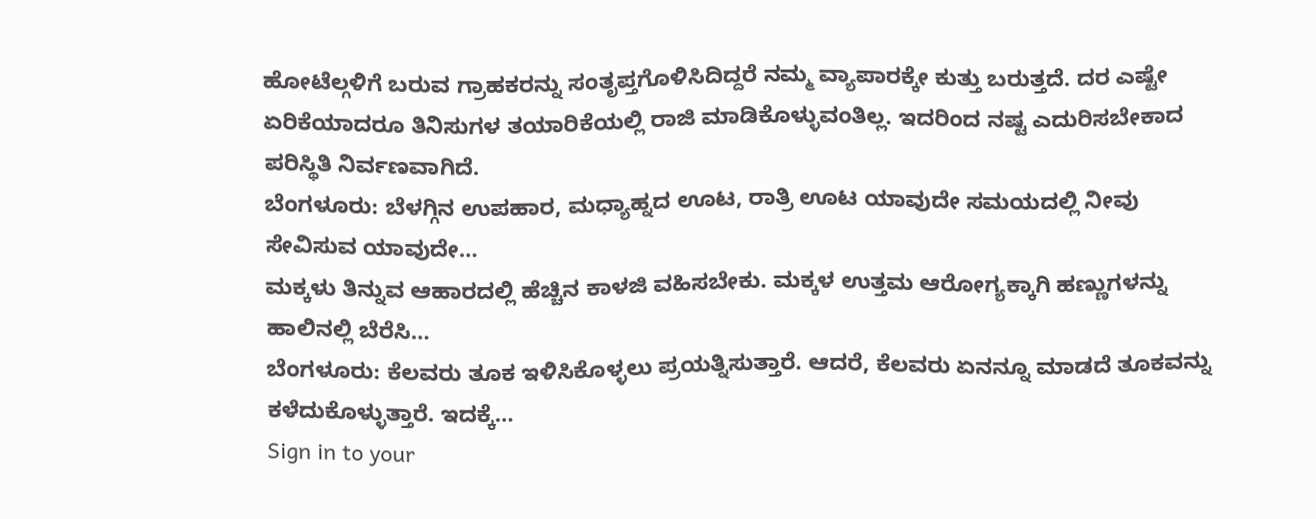ಹೋಟೆಲ್ಗಳಿಗೆ ಬರುವ ಗ್ರಾಹಕರನ್ನು ಸಂತೃಪ್ತಗೊಳಿಸಿದಿದ್ದರೆ ನಮ್ಮ ವ್ಯಾಪಾರಕ್ಕೇ ಕುತ್ತು ಬರುತ್ತದೆ. ದರ ಎಷ್ಟೇ ಏರಿಕೆಯಾದರೂ ತಿನಿಸುಗಳ ತಯಾರಿಕೆಯಲ್ಲಿ ರಾಜಿ ಮಾಡಿಕೊಳ್ಳುವಂತಿಲ್ಲ. ಇದರಿಂದ ನಷ್ಟ ಎದುರಿಸಬೇಕಾದ ಪರಿಸ್ಥಿತಿ ನಿರ್ವಣವಾಗಿದೆ.
ಬೆಂಗಳೂರು: ಬೆಳಗ್ಗಿನ ಉಪಹಾರ, ಮಧ್ಯಾಹ್ನದ ಊಟ, ರಾತ್ರಿ ಊಟ ಯಾವುದೇ ಸಮಯದಲ್ಲಿ ನೀವು ಸೇವಿಸುವ ಯಾವುದೇ…
ಮಕ್ಕಳು ತಿನ್ನುವ ಆಹಾರದಲ್ಲಿ ಹೆಚ್ಚಿನ ಕಾಳಜಿ ವಹಿಸಬೇಕು. ಮಕ್ಕಳ ಉತ್ತಮ ಆರೋಗ್ಯಕ್ಕಾಗಿ ಹಣ್ಣುಗಳನ್ನು ಹಾಲಿನಲ್ಲಿ ಬೆರೆಸಿ…
ಬೆಂಗಳೂರು: ಕೆಲವರು ತೂಕ ಇಳಿಸಿಕೊಳ್ಳಲು ಪ್ರಯತ್ನಿಸುತ್ತಾರೆ. ಆದರೆ, ಕೆಲವರು ಏನನ್ನೂ ಮಾಡದೆ ತೂಕವನ್ನು ಕಳೆದುಕೊಳ್ಳುತ್ತಾರೆ. ಇದಕ್ಕೆ…
Sign in to your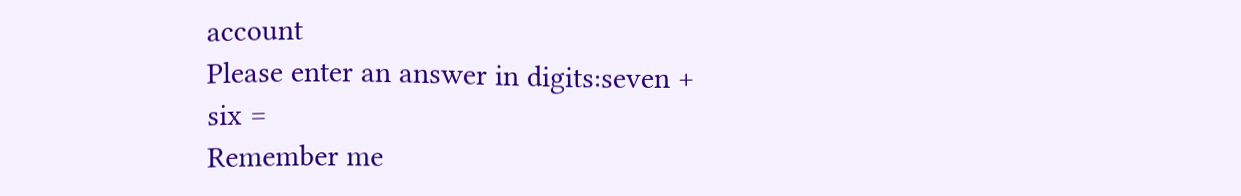account
Please enter an answer in digits:seven + six =
Remember me